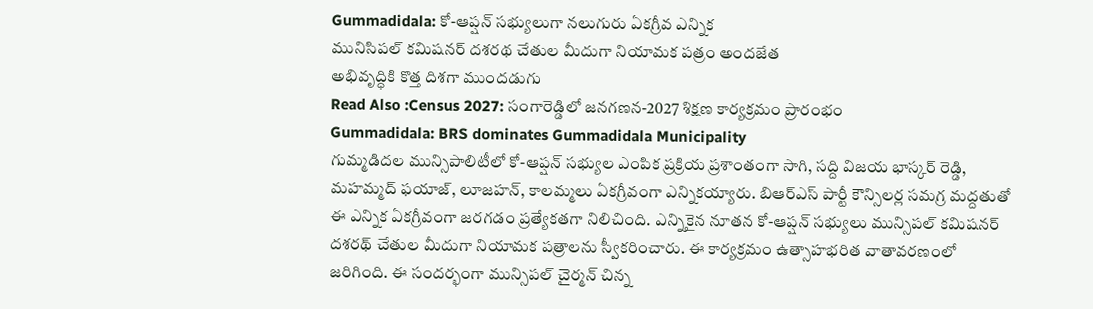Gummadidala: కో-ఆప్షన్ సభ్యులుగా నలుగురు ఏకగ్రీవ ఎన్నిక
మునిసిపల్ కమిషనర్ దశరథ చేతుల మీదుగా నియామక పత్రం అందజేత
అభివృద్ధికి కొత్త దిశగా ముందడుగు
Read Also :Census 2027: సంగారెడ్డిలో జనగణన-2027 శిక్షణ కార్యక్రమం ప్రారంభం
Gummadidala: BRS dominates Gummadidala Municipality
గుమ్మడిదల మున్సిపాలిటీలో కో-ఆప్షన్ సభ్యుల ఎంపిక ప్రక్రియ ప్రశాంతంగా సాగి, సద్ది విజయ భాస్కర్ రెడ్డి, మహమ్మద్ ఫయాజ్, లూజహన్, కాలమ్మలు ఏకగ్రీవంగా ఎన్నికయ్యారు. బిఆర్ఎస్ పార్టీ కౌన్సిలర్ల సమగ్ర మద్దతుతో ఈ ఎన్నిక ఏకగ్రీవంగా జరగడం ప్రత్యేకతగా నిలిచింది. ఎన్నికైన నూతన కో-ఆప్షన్ సభ్యులు మున్సిపల్ కమిషనర్ దశరథ్ చేతుల మీదుగా నియామక పత్రాలను స్వీకరించారు. ఈ కార్యక్రమం ఉత్సాహభరిత వాతావరణంలో జరిగింది. ఈ సందర్భంగా మున్సిపల్ చైర్మన్ చిన్న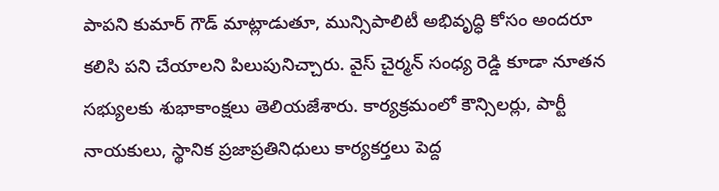పాపని కుమార్ గౌడ్ మాట్లాడుతూ, మున్సిపాలిటీ అభివృద్ధి కోసం అందరూ కలిసి పని చేయాలని పిలుపునిచ్చారు. వైస్ చైర్మన్ సంధ్య రెడ్డి కూడా నూతన సభ్యులకు శుభాకాంక్షలు తెలియజేశారు. కార్యక్రమంలో కౌన్సిలర్లు, పార్టీ నాయకులు, స్థానిక ప్రజాప్రతినిధులు కార్యకర్తలు పెద్ద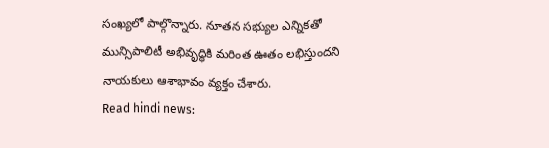సంఖ్యలో పాల్గొన్నారు. నూతన సభ్యుల ఎన్నికతో మున్సిపాలిటీ అభివృద్ధికి మరింత ఊతం లభిస్తుందని నాయకులు ఆశాభావం వ్యక్తం చేశారు.
Read hindi news: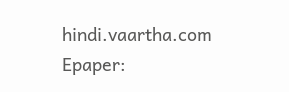hindi.vaartha.com
Epaper: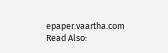epaper.vaartha.com
Read Also: